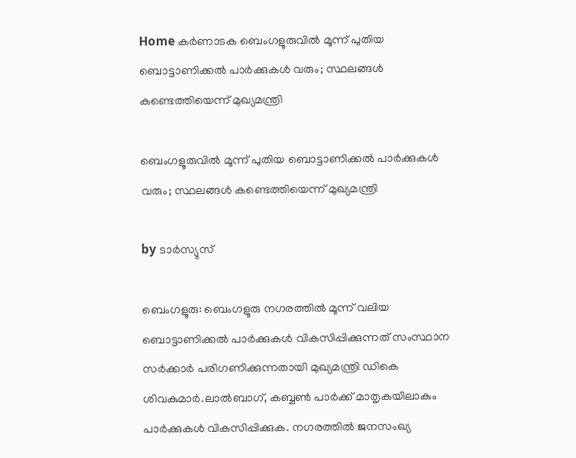Home കർണാടക ബെംഗളൂരുവില്‍ മൂന്ന് പുതിയ ബൊട്ടാണിക്കല്‍ പാര്‍ക്കുകള്‍ വരും; സ്ഥലങ്ങള്‍ കണ്ടെത്തിയെന്ന് മുഖ്യമന്ത്രി

ബെംഗളൂരുവില്‍ മൂന്ന് പുതിയ ബൊട്ടാണിക്കല്‍ പാര്‍ക്കുകള്‍ വരും; സ്ഥലങ്ങള്‍ കണ്ടെത്തിയെന്ന് മുഖ്യമന്ത്രി

by ടാർസ്യുസ്

ബെംഗളൂരു: ബെംഗളൂരു നഗരത്തില്‍ മൂന്ന് വലിയ ബൊട്ടാണിക്കല്‍ പാർക്കുകള്‍ വികസിപ്പിക്കുന്നത് സംസ്ഥാന സർക്കാർ പരിഗണിക്കുന്നതായി മുഖ്യമന്ത്രി ഡികെ ശിവകുമാർ.ലാല്‍ബാഗ്, കബ്ബണ്‍ പാർക്ക് മാതൃകയിലാകും പാർക്കുകള്‍ വികസിപ്പിക്കുക. നഗരത്തില്‍ ജനസംഖ്യ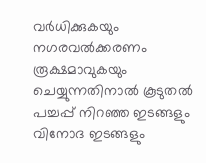വർധിക്കുകയും നഗരവല്‍ക്കരണം രൂക്ഷമാവുകയും ചെയ്യുന്നതിനാല്‍ കൂടുതല്‍ പച്ചപ്പ് നിറഞ്ഞ ഇടങ്ങളും വിനോദ ഇടങ്ങളും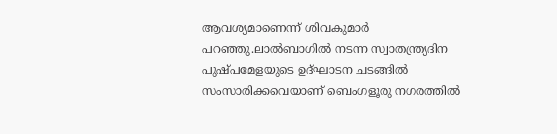ആവശ്യമാണെന്ന് ശിവകുമാർ പറഞ്ഞു.ലാല്‍ബാഗില്‍ നടന്ന സ്വാതന്ത്ര്യദിന പുഷ്പമേളയുടെ ഉദ്ഘാടന ചടങ്ങില്‍ സംസാരിക്കവെയാണ് ബെംഗളൂരു നഗരത്തില്‍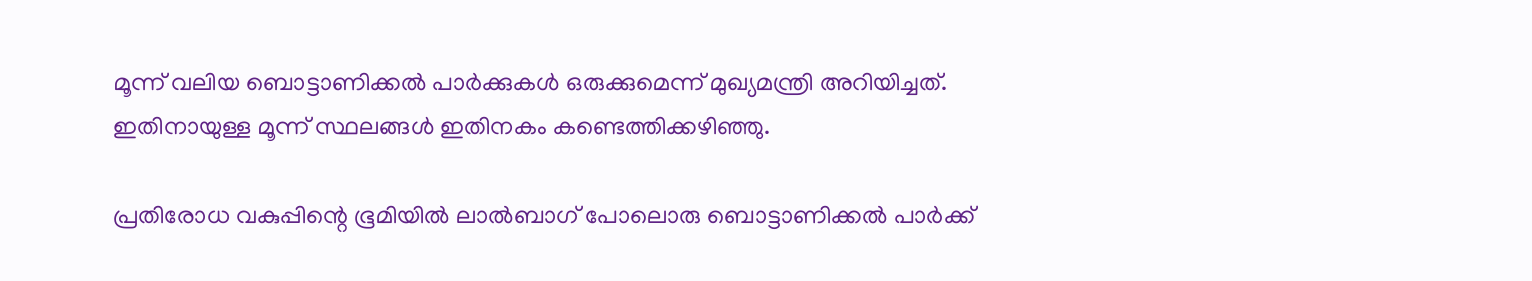മൂന്ന് വലിയ ബൊട്ടാണിക്കല്‍ പാർക്കുകള്‍ ഒരുക്കുമെന്ന് മുഖ്യമന്ത്രി അറിയിച്ചത്. ഇതിനായുള്ള മൂന്ന് സ്ഥലങ്ങള്‍ ഇതിനകം കണ്ടെത്തിക്കഴിഞ്ഞു.

പ്രതിരോധ വകുപ്പിന്റെ ഭൂമിയില്‍ ലാല്‍ബാഗ് പോലൊരു ബൊട്ടാണിക്കല്‍ പാർക്ക്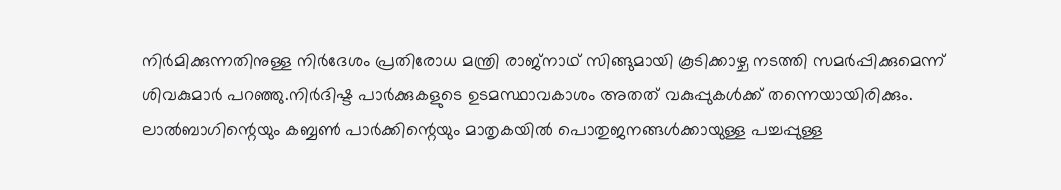നിർമിക്കുന്നതിനുള്ള നിർദേശം പ്രതിരോധ മന്ത്രി രാജ്‌നാഥ് സിങ്ങുമായി കൂടിക്കാഴ്ച നടത്തി സമർപ്പിക്കുമെന്ന് ശിവകുമാർ പറഞ്ഞു.നിർദിഷ്ട പാർക്കുകളുടെ ഉടമസ്ഥാവകാശം അതത് വകുപ്പുകള്‍ക്ക് തന്നെയായിരിക്കും. ലാല്‍ബാഗിന്റെയും കബ്ബണ്‍ പാർക്കിന്റെയും മാതൃകയില്‍ പൊതുജനങ്ങള്‍ക്കായുള്ള പച്ചപ്പുള്ള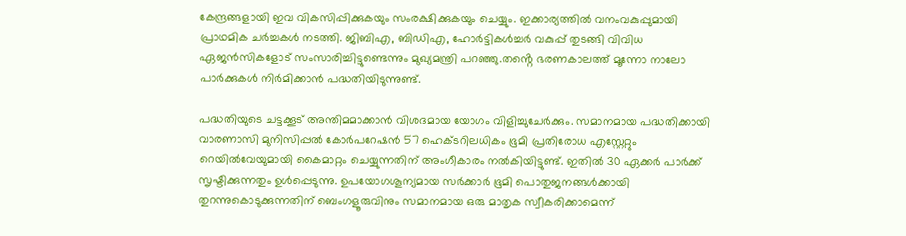കേന്ദ്രങ്ങളായി ഇവ വികസിപ്പിക്കുകയും സംരക്ഷിക്കുകയും ചെയ്യും. ഇക്കാര്യത്തില്‍ വനംവകുപ്പുമായി പ്രാഥമിക ചർച്ചകള്‍ നടത്തി. ജിബിഎ, ബിഡിഎ, ഹോർട്ടികള്‍ച്ചർ വകുപ്പ് തുടങ്ങി വിവിധ ഏജൻസികളോട് സംസാരിച്ചിട്ടുണ്ടെന്നും മുഖ്യമന്ത്രി പറഞ്ഞു.തൻ്റെ ഭരണകാലത്ത് മൂന്നോ നാലോ പാർക്കുകള്‍ നിർമിക്കാൻ പദ്ധതിയിടുന്നുണ്ട്.

പദ്ധതിയുടെ ചട്ടക്കൂട് അന്തിമമാക്കാൻ വിശദമായ യോഗം വിളിച്ചുചേർക്കും. സമാനമായ പദ്ധതിക്കായി വാരണാസി മുനിസിപ്പല്‍ കോർപറേഷൻ 57 ഹെക്ടറിലധികം ഭൂമി പ്രതിരോധ എസ്റ്റേറ്റും റെയില്‍വേയുമായി കൈമാറ്റം ചെയ്യുന്നതിന് അംഗീകാരം നല്‍കിയിട്ടുണ്ട്. ഇതില്‍ 30 ഏക്കർ പാർക്ക് സൃഷ്ടിക്കുന്നതും ഉള്‍പ്പെടുന്നു. ഉപയോഗശൂന്യമായ സർക്കാർ ഭൂമി പൊതുജനങ്ങള്‍ക്കായി തുറന്നുകൊടുക്കുന്നതിന് ബെംഗളൂരുവിനും സമാനമായ ഒരു മാതൃക സ്വീകരിക്കാമെന്ന്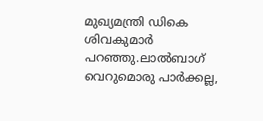മുഖ്യമന്ത്രി ഡികെ ശിവകുമാർ പറഞ്ഞു.ലാല്‍ബാഗ് വെറുമൊരു പാർക്കല്ല,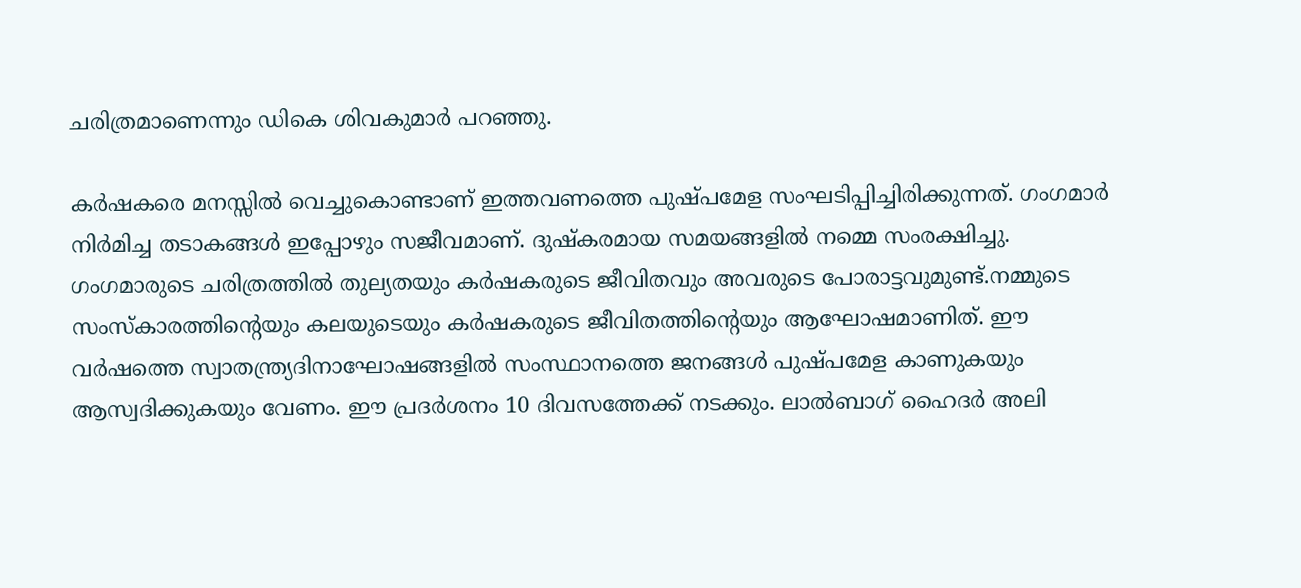ചരിത്രമാണെന്നും ഡികെ ശിവകുമാർ പറഞ്ഞു.

കർഷകരെ മനസ്സില്‍ വെച്ചുകൊണ്ടാണ് ഇത്തവണത്തെ പുഷ്പമേള സംഘടിപ്പിച്ചിരിക്കുന്നത്. ഗംഗമാർ നിർമിച്ച തടാകങ്ങള്‍ ഇപ്പോഴും സജീവമാണ്. ദുഷ്‌കരമായ സമയങ്ങളില്‍ നമ്മെ സംരക്ഷിച്ചു. ഗംഗമാരുടെ ചരിത്രത്തില്‍ തുല്യതയും കർഷകരുടെ ജീവിതവും അവരുടെ പോരാട്ടവുമുണ്ട്.നമ്മുടെ സംസ്കാരത്തിന്റെയും കലയുടെയും കർഷകരുടെ ജീവിതത്തിന്റെയും ആഘോഷമാണിത്. ഈ വർഷത്തെ സ്വാതന്ത്ര്യദിനാഘോഷങ്ങളില്‍ സംസ്ഥാനത്തെ ജനങ്ങള്‍ പുഷ്പമേള കാണുകയും ആസ്വദിക്കുകയും വേണം. ഈ പ്രദർശനം 10 ദിവസത്തേക്ക് നടക്കും. ലാല്‍ബാഗ് ഹൈദർ അലി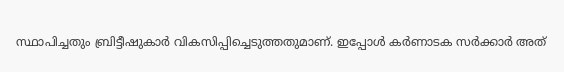സ്ഥാപിച്ചതും ബ്രിട്ടീഷുകാർ വികസിപ്പിച്ചെടുത്തതുമാണ്. ഇപ്പോള്‍ കർണാടക സർക്കാർ അത്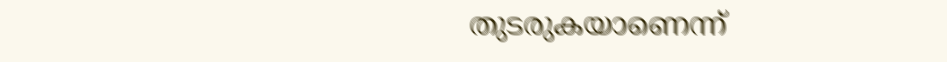തുടരുകയാണെന്ന്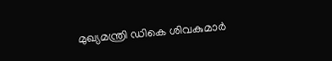മുഖ്യമന്ത്രി ഡികെ ശിവകുമാർ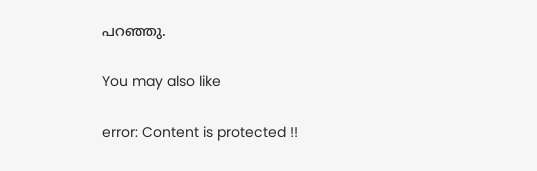പറഞ്ഞു.

You may also like

error: Content is protected !!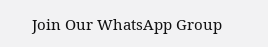Join Our WhatsApp Group